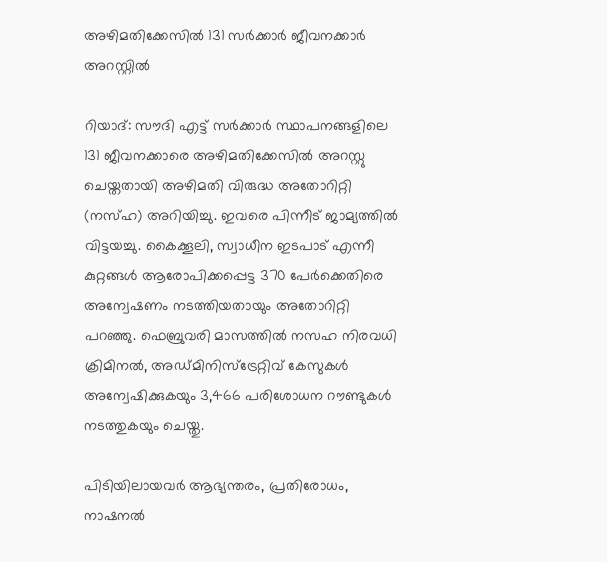അഴിമതിക്കേസിൽ 131 സർക്കാർ ജീവനക്കാർ അറസ്റ്റിൽ

റിയാദ്: സൗദി എട്ട് സർക്കാർ സ്ഥാപനങ്ങളിലെ 131 ജീവനക്കാരെ അഴിമതിക്കേസിൽ അറസ്റ്റു ചെയ്തതായി അഴിമതി വിരുദ്ധ അതോറിറ്റി (നസ്ഹ) അറിയിച്ചു. ഇവരെ പിന്നീട് ജാമ്യത്തിൽ വിട്ടയച്ചു. കൈക്കൂലി, സ്വാധീന ഇടപാട് എന്നീ കുറ്റങ്ങൾ ആരോപിക്കപ്പെട്ട 370 പേർക്കെതിരെ അന്വേഷണം നടത്തിയതായും അതോറിറ്റി പറഞ്ഞു. ഫെബ്രുവരി മാസത്തിൽ നസഹ നിരവധി ക്രിമിനൽ, അഡ്മിനിസ്ട്രേറ്റിവ് കേസുകൾ അന്വേഷിക്കുകയും 3,466 പരിശോധന റൗണ്ടുകൾ നടത്തുകയും ചെയ്തു.

പിടിയിലായവർ ആഭ്യന്തരം, പ്രതിരോധം, നാഷനൽ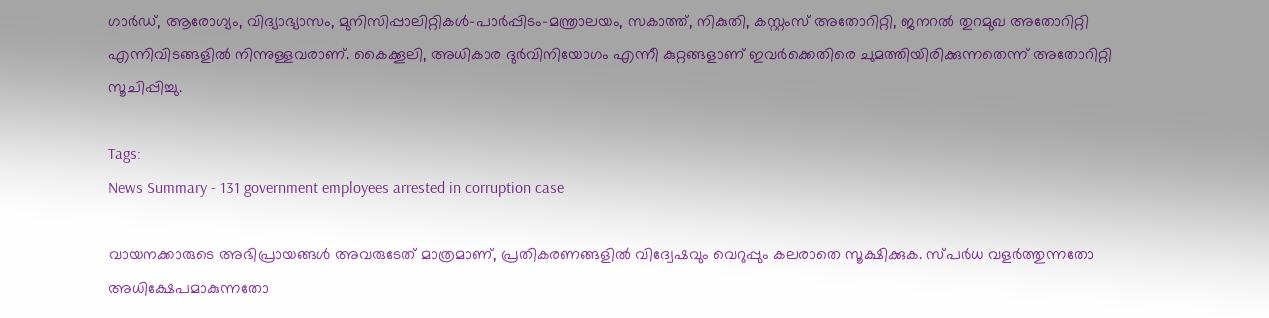ഗാർഡ്, ആരോഗ്യം, വിദ്യാഭ്യാസം, മുനിസിപ്പാലിറ്റികൾ-പാർപ്പിടം-മന്ത്രാലയം, സകാത്ത്, നികുതി, കസ്റ്റംസ് അതോറിറ്റി, ജനറൽ തുറമുഖ അതോറിറ്റി എന്നിവിടങ്ങളിൽ നിന്നുള്ളവരാണ്. കൈക്കൂലി, അധികാര ദുർവിനിയോഗം എന്നീ കുറ്റങ്ങളാണ് ഇവർക്കെതിരെ ചുമത്തിയിരിക്കുന്നതെന്ന് അതോറിറ്റി സൂചിപ്പിച്ചു.

Tags:
News Summary - 131 government employees arrested in corruption case

വായനക്കാരുടെ അഭിപ്രായങ്ങള്‍ അവരുടേത് മാത്രമാണ്, പ്രതികരണങ്ങളിൽ വിദ്വേഷവും വെറുപ്പും കലരാതെ സൂക്ഷിക്കുക. സ്പർധ വളർത്തുന്നതോ അധിക്ഷേപമാകുന്നതോ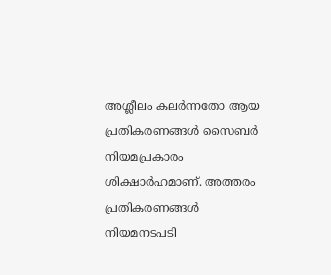അശ്ലീലം കലർന്നതോ ആയ പ്രതികരണങ്ങൾ സൈബർ നിയമപ്രകാരം ശിക്ഷാർഹമാണ്. അത്തരം പ്രതികരണങ്ങൾ നിയമനടപടി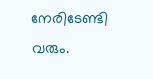നേരിടേണ്ടി വരും.